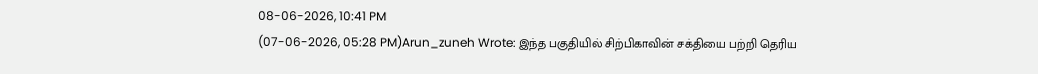08-06-2026, 10:41 PM
(07-06-2026, 05:28 PM)Arun_zuneh Wrote: இந்த பகுதியில் சிற்பிகாவின் சக்தியை பற்றி தெரிய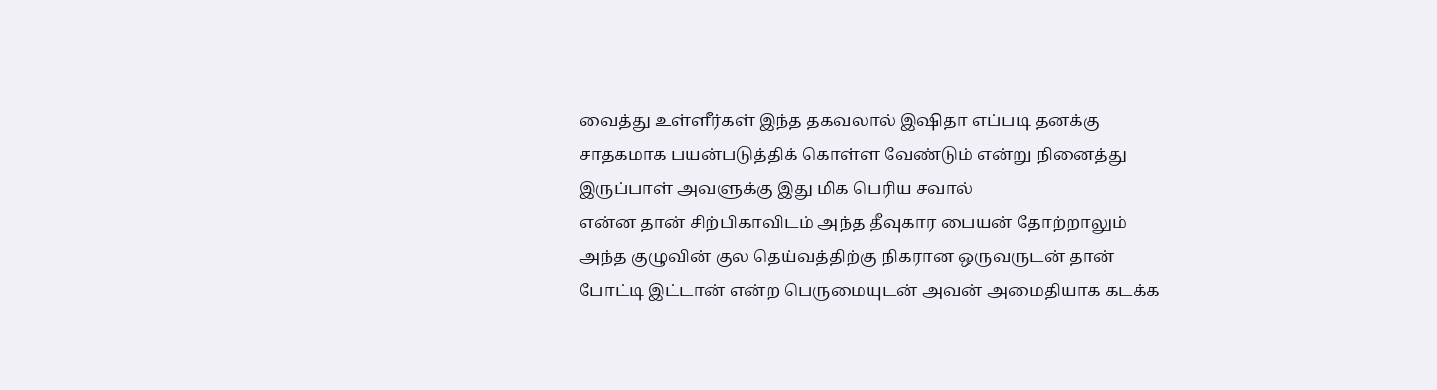வைத்து உள்ளீர்கள் இந்த தகவலால் இஷிதா எப்படி தனக்கு சாதகமாக பயன்படுத்திக் கொள்ள வேண்டும் என்று நினைத்து இருப்பாள் அவளுக்கு இது மிக பெரிய சவால்
என்ன தான் சிற்பிகாவிடம் அந்த தீவுகார பையன் தோற்றாலும் அந்த குழுவின் குல தெய்வத்திற்கு நிகரான ஒருவருடன் தான் போட்டி இட்டான் என்ற பெருமையுடன் அவன் அமைதியாக கடக்க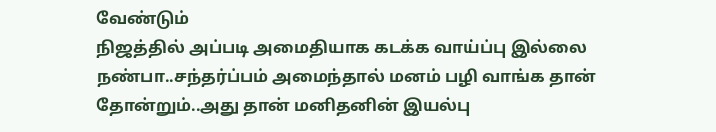வேண்டும்
நிஜத்தில் அப்படி அமைதியாக கடக்க வாய்ப்பு இல்லை நண்பா..சந்தர்ப்பம் அமைந்தால் மனம் பழி வாங்க தான் தோன்றும்..அது தான் மனிதனின் இயல்பு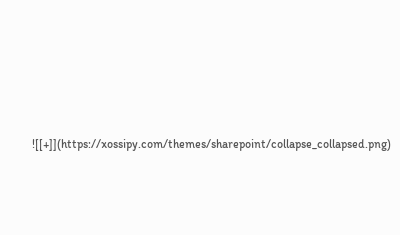![[+]](https://xossipy.com/themes/sharepoint/collapse_collapsed.png)